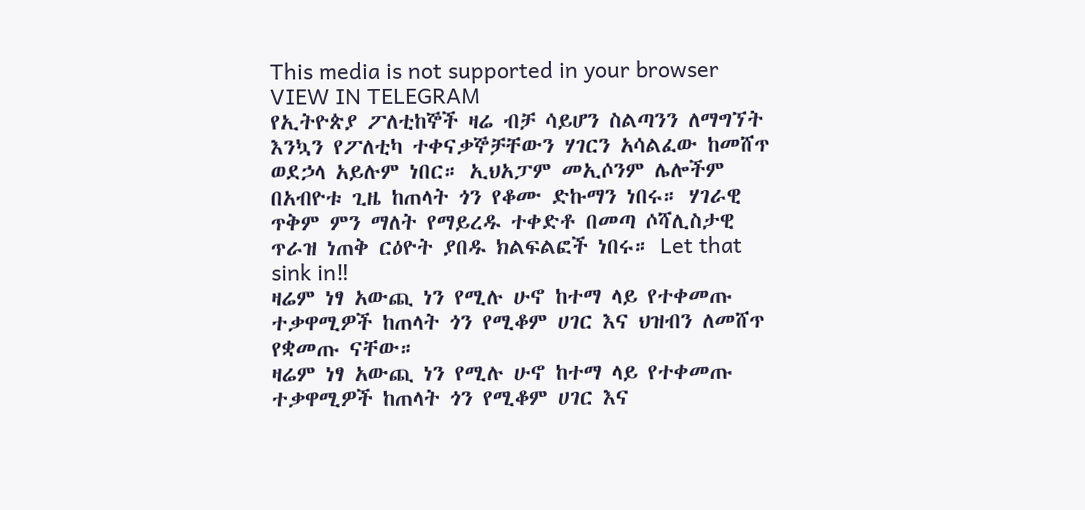This media is not supported in your browser
VIEW IN TELEGRAM
የኢትዮጵያ ፖለቲከኞች ዛሬ ብቻ ሳይሆን ስልጣንን ለማግኘት እንኳን የፖለቲካ ተቀናቃኞቻቸውን ሃገርን አሳልፈው ከመሸጥ ወደኃላ አይሉም ነበር። ኢህአፓም መኢሶንም ሌሎችም በአብዮቱ ጊዜ ከጠላት ጎን የቆሙ ድኩማን ነበሩ። ሃገራዊ ጥቅም ምን ማለት የማይረዱ ተቀድቶ በመጣ ሶሻሊስታዊ ጥራዝ ነጠቅ ርዕዮት ያበዱ ክልፍልፎች ነበሩ። Let that sink in‼
ዛሬም ነፃ አውጪ ነን የሚሉ ሁኖ ከተማ ላይ የተቀመጡ ተቃዋሚዎች ከጠላት ጎን የሚቆም ሀገር እና ህዝብን ለመሸጥ የቋመጡ ናቸው።
ዛሬም ነፃ አውጪ ነን የሚሉ ሁኖ ከተማ ላይ የተቀመጡ ተቃዋሚዎች ከጠላት ጎን የሚቆም ሀገር እና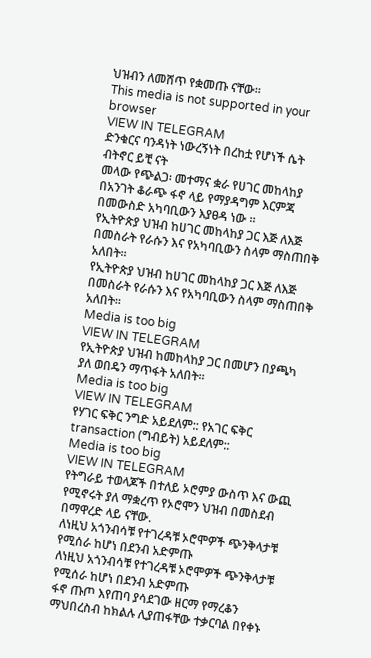ህዝብን ለመሸጥ የቋመጡ ናቸው።
This media is not supported in your browser
VIEW IN TELEGRAM
ድንቁርና ባንዳነት ነውረኝነት በረከቷ የሆነች ሴት ብትኖር ይቺ ናት
መላው የጭልጋ፡ መተማና ቋራ የሀገር መከላከያ በአንገት ቆራጭ ፋኖ ላይ የማያዳግም እርምጃ በመውስድ አካባቢውን እያፀዳ ነው ።
የኢትዮጵያ ህዝብ ከሀገር መከላከያ ጋር እጅ ለእጅ በመስራት የራሱን እና የአካባቢውን ስላም ማስጠበቅ አለበት።
የኢትዮጵያ ህዝብ ከሀገር መከላከያ ጋር እጅ ለእጅ በመስራት የራሱን እና የአካባቢውን ስላም ማስጠበቅ አለበት።
Media is too big
VIEW IN TELEGRAM
የኢትዮጵያ ህዝብ ከመከላከያ ጋር በመሆን በያጫካ ያለ ወበዴን ማጥፋት አለበት።
Media is too big
VIEW IN TELEGRAM
የሃገር ፍቅር ንግድ አይደለም:: የአገር ፍቅር transaction (ግብይት) አይደለም::
Media is too big
VIEW IN TELEGRAM
የትግራይ ተወላጆች በተለይ ኦሮምያ ውስጥ እና ውጪ የሚኖሩት ያለ ማቋረጥ የኦሮሞን ህዝብ በመስደብ በማዋረድ ላይ ናቸው.
ለነዚህ አጎንብሳቹ የተገረዳቹ ኦሮሞዎች ጭንቅላታቹ የሚሰራ ከሆነ በደንብ አድምጡ
ለነዚህ አጎንብሳቹ የተገረዳቹ ኦሮሞዎች ጭንቅላታቹ የሚሰራ ከሆነ በደንብ አድምጡ
ፋኖ ጡጦ እየጠባ ያሳደገው ዘርማ የማረቆን ማህበረስብ ከክልሉ ሊያጠፋቸው ተቃርባል በየቀኑ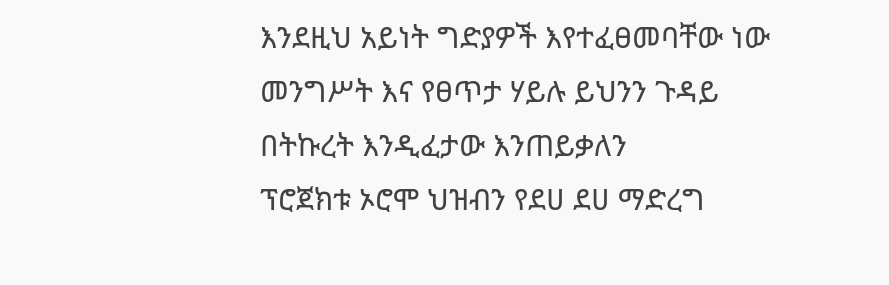እንደዚህ አይነት ግድያዎች እየተፈፀመባቸው ነው መንግሥት እና የፀጥታ ሃይሉ ይህንን ጉዳይ በትኩረት እንዲፈታው እንጠይቃለን
ፕሮጀክቱ ኦሮሞ ህዝብን የደሀ ደሀ ማድረግ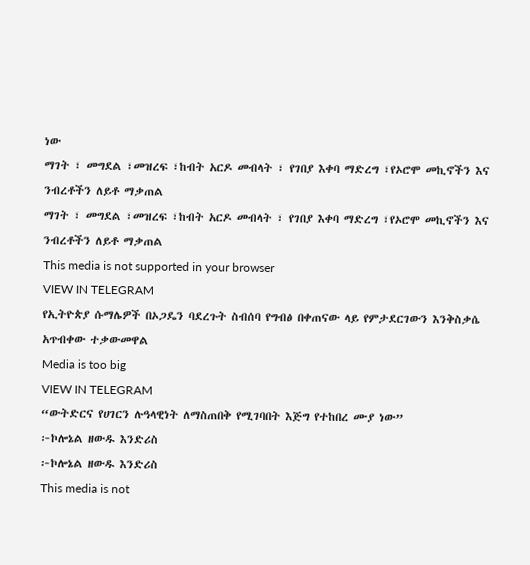ነው
ማገት ፣ መግደል ፣መዝረፍ ፣ከብት አርዶ መብላት ፣ የገበያ እቀባ ማድረግ ፣የኦሮሞ መኪኖችን እና ንብረቶችን ለይቶ ማቃጠል
ማገት ፣ መግደል ፣መዝረፍ ፣ከብት አርዶ መብላት ፣ የገበያ እቀባ ማድረግ ፣የኦሮሞ መኪኖችን እና ንብረቶችን ለይቶ ማቃጠል
This media is not supported in your browser
VIEW IN TELEGRAM
የኢትዮጵያ ሱማሌዎች በኦጋዴን ባደረጉት ስብሰባ የግብፅ በቀጠናው ላይ የምታደርገውን እንቅስቃሴ አጥብቀው ተቃውመዋል
Media is too big
VIEW IN TELEGRAM
“ውትድርና የሀገርን ሉዓላዊነት ለማስጠበቅ የሚገባበት እጅግ የተከበረ ሙያ ነው”
፦ኮሎኔል ዘውዱ እንድሪስ
፦ኮሎኔል ዘውዱ እንድሪስ
This media is not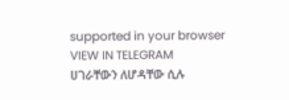supported in your browser
VIEW IN TELEGRAM
ሀገራቸውን ለሆዳቸው ሲሉ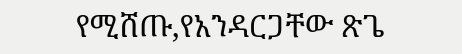የሚሸጡ,የአንዳርጋቸው ጽጌ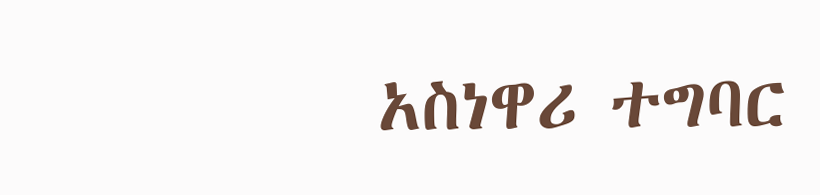አስነዋሪ ተግባር